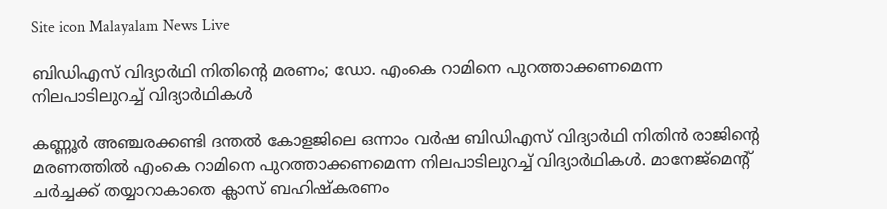Site icon Malayalam News Live

ബിഡിഎസ് വിദ്യാർഥി നിതിന്റെ മരണം; ഡോ. എംകെ റാമിനെ പുറത്താക്കണമെന്ന നിലപാടിലുറച്ച് വിദ്യാർഥികൾ

കണ്ണൂർ അഞ്ചരക്കണ്ടി ദന്തൽ കോളജിലെ ഒന്നാം വർഷ ബിഡിഎസ് വിദ്യാർഥി നിതിൻ രാജിന്റെ മരണത്തിൽ എംകെ റാമിനെ പുറത്താക്കണമെന്ന നിലപാടിലുറച്ച് വിദ്യാർഥികൾ. മാനേജ്മെന്റ് ചർച്ചക്ക് തയ്യാറാകാതെ ക്ലാസ് ബഹിഷ്കരണം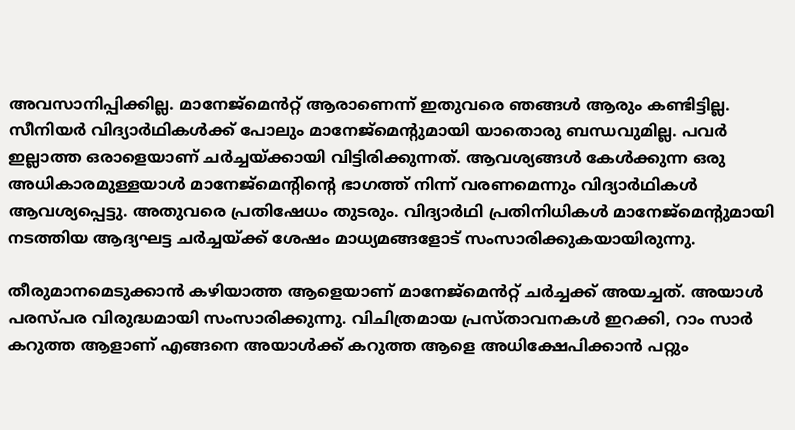അവസാനിപ്പിക്കില്ല. മാനേജ്മെൻറ്റ് ആരാണെന്ന് ഇതുവരെ ഞങ്ങൾ ആരും കണ്ടിട്ടില്ല. സീനിയർ വിദ്യാർഥികൾക്ക് പോലും മാനേജ്‌മെന്റുമായി യാതൊരു ബന്ധവുമില്ല. പവർ ഇല്ലാത്ത ഒരാളെയാണ് ചർച്ചയ്ക്കായി വിട്ടിരിക്കുന്നത്. ആവശ്യങ്ങൾ കേൾക്കുന്ന ഒരു അധികാരമുള്ളയാൾ മാനേജ്മെന്റിന്റെ ഭാഗത്ത് നിന്ന് വരണമെന്നും വിദ്യാർഥികൾ ആവശ്യപ്പെട്ടു. അതുവരെ പ്രതിഷേധം തുടരും. വിദ്യാർഥി പ്രതിനിധികൾ മാനേജ്‌മെന്റുമായി നടത്തിയ ആദ്യഘട്ട ചർച്ചയ്ക്ക് ശേഷം മാധ്യമങ്ങളോട് സംസാരിക്കുകയായിരുന്നു.

തീരുമാനമെടുക്കാൻ കഴിയാത്ത ആളെയാണ് മാനേജ്മെൻറ്റ് ചർച്ചക്ക് അയച്ചത്. അയാൾ പരസ്പര വിരുദ്ധമായി സംസാരിക്കുന്നു. വിചിത്രമായ പ്രസ്താവനകൾ ഇറക്കി, റാം സാർ കറുത്ത ആളാണ് എങ്ങനെ അയാൾക്ക് കറുത്ത ആളെ അധിക്ഷേപിക്കാൻ പറ്റും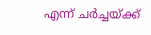എന്ന് ചർച്ചയ്ക്ക്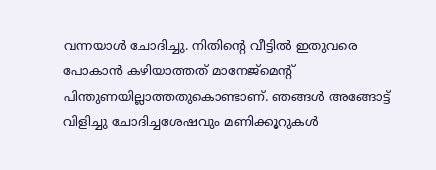വന്നയാൾ ചോദിച്ചു. നിതിന്റെ വീട്ടിൽ ഇതുവരെ പോകാൻ കഴിയാത്തത് മാനേജ്മെന്റ് പിന്തുണയില്ലാത്തതുകൊണ്ടാണ്. ഞങ്ങൾ അങ്ങോട്ട് വിളിച്ചു ചോദിച്ചശേഷവും മണിക്കൂറുകൾ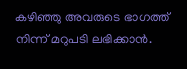കഴിഞ്ഞു അവരുടെ ഭാഗത്ത് നിന്ന് മറുപടി ലഭിക്കാൻ.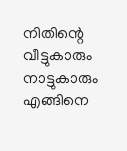നിതിന്റെ വീട്ടുകാരും നാട്ടുകാരും എങ്ങിനെ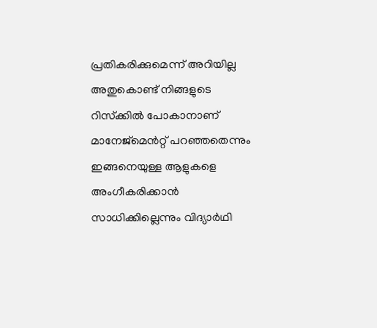പ്രതികരിക്കുമെന്ന് അറിയില്ല അതുകൊണ്ട് നിങ്ങളുടെ റിസ്‌ക്കിൽ പോകാനാണ് മാനേജ്മെൻറ്റ് പറഞ്ഞതെന്നും ഇങ്ങനെയുള്ള ആളുകളെ അംഗീകരിക്കാൻ സാധിക്കില്ലെന്നും വിദ്യാർഥി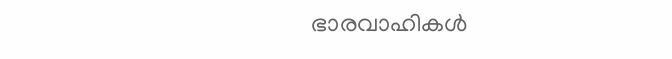ഭാരവാഹികൾ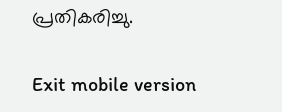പ്രതികരിച്ചു.

Exit mobile version